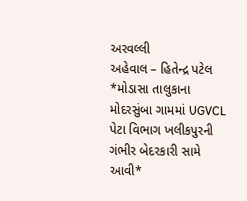અરવલ્લી
અહેવાલ – હિતેન્દ્ર પટેલ
*મોડાસા તાલુકાના મોદરસુંબા ગામમાં UGVCL પેટા વિભાગ ખલીકપુરની ગંભીર બેદરકારી સામે આવી*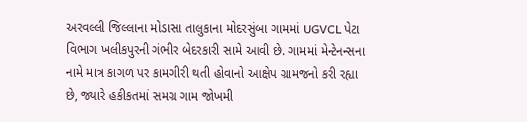અરવલ્લી જિલ્લાના મોડાસા તાલુકાના મોદરસુંબા ગામમાં UGVCL પેટા વિભાગ ખલીકપુરની ગંભીર બેદરકારી સામે આવી છે. ગામમાં મેન્ટેનન્સના નામે માત્ર કાગળ પર કામગીરી થતી હોવાનો આક્ષેપ ગ્રામજનો કરી રહ્યા છે, જ્યારે હકીકતમાં સમગ્ર ગામ જોખમી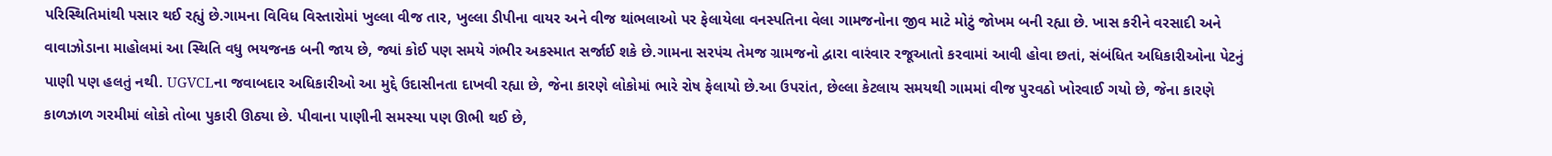પરિસ્થિતિમાંથી પસાર થઈ રહ્યું છે.ગામના વિવિધ વિસ્તારોમાં ખુલ્લા વીજ તાર, ખુલ્લા ડીપીના વાયર અને વીજ થાંભલાઓ પર ફેલાયેલા વનસ્પતિના વેલા ગામજનોના જીવ માટે મોટું જોખમ બની રહ્યા છે. ખાસ કરીને વરસાદી અને વાવાઝોડાના માહોલમાં આ સ્થિતિ વધુ ભયજનક બની જાય છે, જ્યાં કોઈ પણ સમયે ગંભીર અકસ્માત સર્જાઈ શકે છે.ગામના સરપંચ તેમજ ગ્રામજનો દ્વારા વારંવાર રજૂઆતો કરવામાં આવી હોવા છતાં, સંબંધિત અધિકારીઓના પેટનું પાણી પણ હલતું નથી. UGVCLના જવાબદાર અધિકારીઓ આ મુદ્દે ઉદાસીનતા દાખવી રહ્યા છે, જેના કારણે લોકોમાં ભારે રોષ ફેલાયો છે.આ ઉપરાંત, છેલ્લા કેટલાય સમયથી ગામમાં વીજ પુરવઠો ખોરવાઈ ગયો છે, જેના કારણે કાળઝાળ ગરમીમાં લોકો તોબા પુકારી ઊઠ્યા છે. પીવાના પાણીની સમસ્યા પણ ઊભી થઈ છે,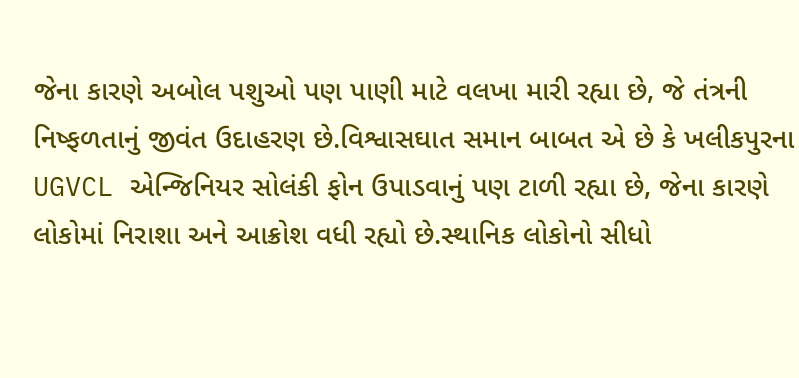જેના કારણે અબોલ પશુઓ પણ પાણી માટે વલખા મારી રહ્યા છે, જે તંત્રની નિષ્ફળતાનું જીવંત ઉદાહરણ છે.વિશ્વાસઘાત સમાન બાબત એ છે કે ખલીકપુરના UGVCL એન્જિનિયર સોલંકી ફોન ઉપાડવાનું પણ ટાળી રહ્યા છે, જેના કારણે લોકોમાં નિરાશા અને આક્રોશ વધી રહ્યો છે.સ્થાનિક લોકોનો સીધો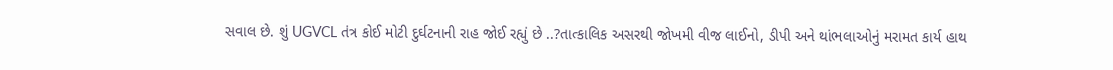સવાલ છે. શું UGVCL તંત્ર કોઈ મોટી દુર્ઘટનાની રાહ જોઈ રહ્યું છે ..?તાત્કાલિક અસરથી જોખમી વીજ લાઈનો, ડીપી અને થાંભલાઓનું મરામત કાર્ય હાથ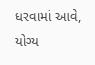ધરવામાં આવે, યોગ્ય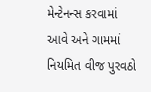મેન્ટેનન્સ કરવામાં આવે અને ગામમાં નિયમિત વીજ પુરવઠો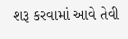શરૂ કરવામાં આવે તેવી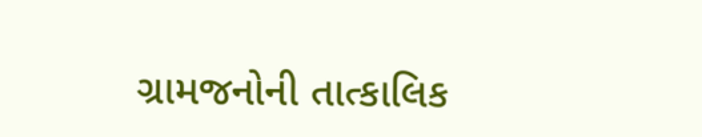ગ્રામજનોની તાત્કાલિક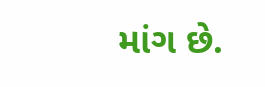માંગ છે.